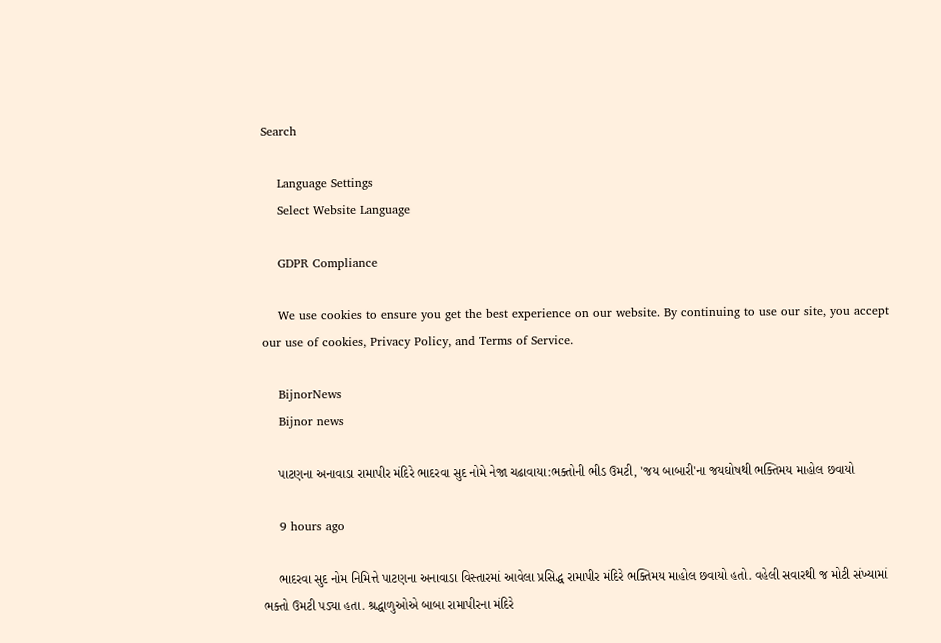Search

    Language Settings
    Select Website Language

    GDPR Compliance

    We use cookies to ensure you get the best experience on our website. By continuing to use our site, you accept our use of cookies, Privacy Policy, and Terms of Service.

    BijnorNews
    Bijnor news

    પાટણના અનાવાડા રામાપીર મંદિરે ભાદરવા સુદ નોમે નેજા ચઢાવાયા:ભક્તોની ભીડ ઉમટી, 'જય બાબારી'ના જયઘોષથી ભક્તિમય માહોલ છવાયો

    9 hours ago

    ભાદરવા સુદ નોમ નિમિત્તે પાટણના અનાવાડા વિસ્તારમાં આવેલા પ્રસિદ્ધ રામાપીર મંદિરે ભક્તિમય માહોલ છવાયો હતો. વહેલી સવારથી જ મોટી સંખ્યામાં ભક્તો ઉમટી પડ્યા હતા. શ્રદ્ધાળુઓએ બાબા રામાપીરના મંદિરે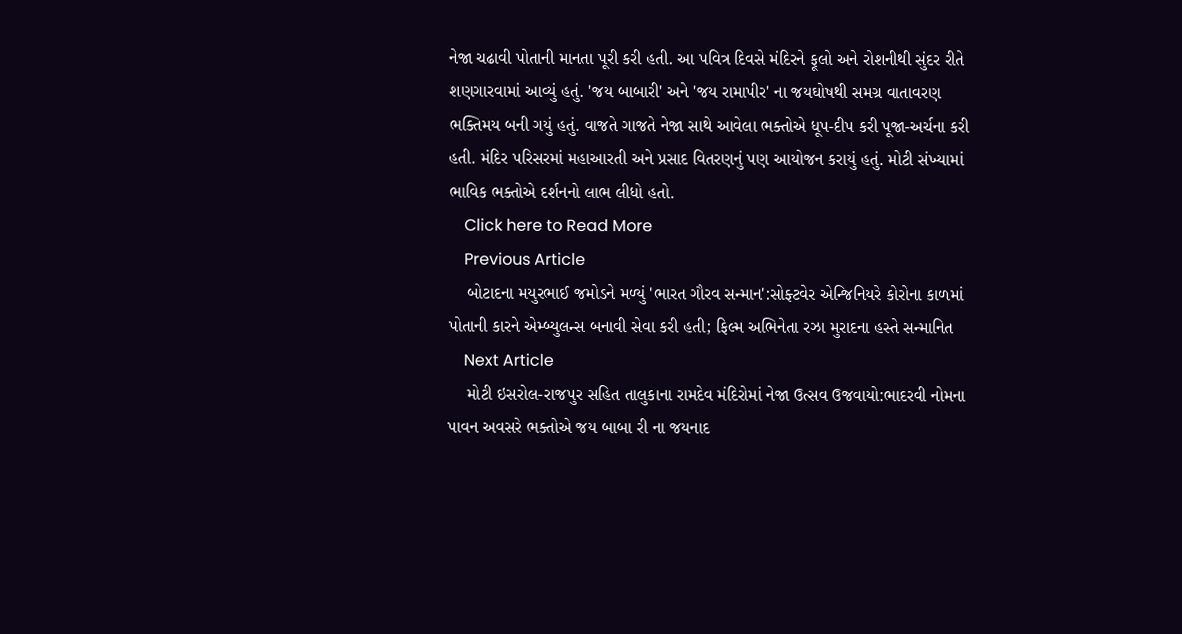નેજા ચઢાવી પોતાની માનતા પૂરી કરી હતી. આ પવિત્ર દિવસે મંદિરને ફૂલો અને રોશનીથી સુંદર રીતે શણગારવામાં આવ્યું હતું. 'જય બાબારી' અને 'જય રામાપીર' ના જયઘોષથી સમગ્ર વાતાવરણ ભક્તિમય બની ગયું હતું. વાજતે ગાજતે નેજા સાથે આવેલા ભક્તોએ ધૂપ-દીપ કરી પૂજા-અર્ચના કરી હતી. મંદિર પરિસરમાં મહાઆરતી અને પ્રસાદ વિતરણનું પણ આયોજન કરાયું હતું. મોટી સંખ્યામાં ભાવિક ભક્તોએ દર્શનનો લાભ લીધો હતો.
    Click here to Read More
    Previous Article
    બોટાદના મયુરભાઈ જમોડને મળ્યું 'ભારત ગૌરવ સન્માન':સોફ્ટવેર એન્જિનિયરે કોરોના કાળમાં પોતાની કારને એમ્બ્યુલન્સ બનાવી સેવા કરી હતી; ફિલ્મ અભિનેતા રઝા મુરાદના હસ્તે સન્માનિત
    Next Article
    મોટી ઇસરોલ-રાજપુર સહિત તાલુકાના રામદેવ મંદિરોમાં નેજા ઉત્સવ ઉજવાયો:ભાદરવી નોમના પાવન અવસરે ભક્તોએ જય બાબા રી ના જયનાદ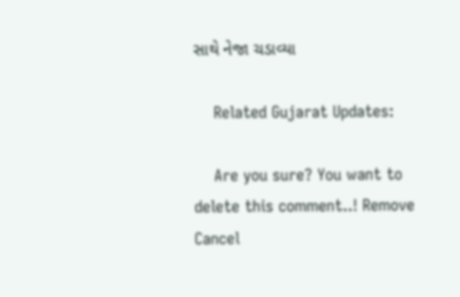સાથે નેજા ચડાવ્યા

    Related Gujarat Updates:

    Are you sure? You want to delete this comment..! Remove Cancel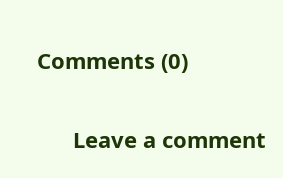Comments (0)

      Leave a comment